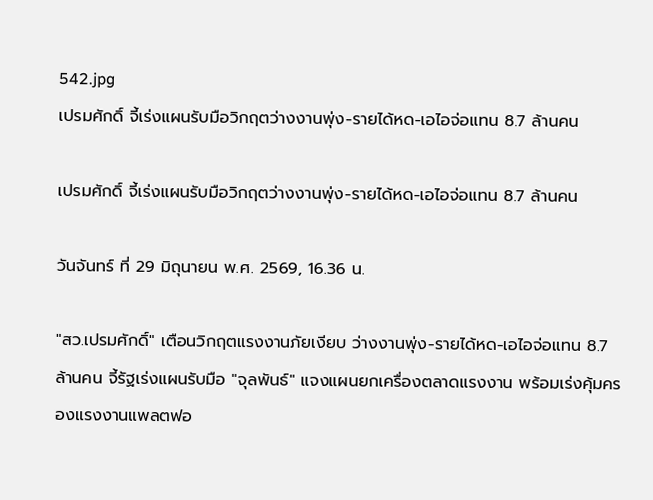542.jpg
เปรมศักดิ์ จี้เร่งแผนรับมือวิกฤตว่างงานพุ่ง-รายได้หด-เอไอจ่อแทน 8.7 ล้านคน

เปรมศักดิ์ จี้เร่งแผนรับมือวิกฤตว่างงานพุ่ง-รายได้หด-เอไอจ่อแทน 8.7 ล้านคน

วันจันทร์ ที่ 29 มิถุนายน พ.ศ. 2569, 16.36 น.

"สว.เปรมศักดิ์" เตือนวิกฤตแรงงานภัยเงียบ ว่างงานพุ่ง-รายได้หด-เอไอจ่อแทน 8.7 ล้านคน จี้รัฐเร่งแผนรับมือ "จุลพันธ์" แจงแผนยกเครื่องตลาดแรงงาน พร้อมเร่งคุ้มครองแรงงานแพลตฟอ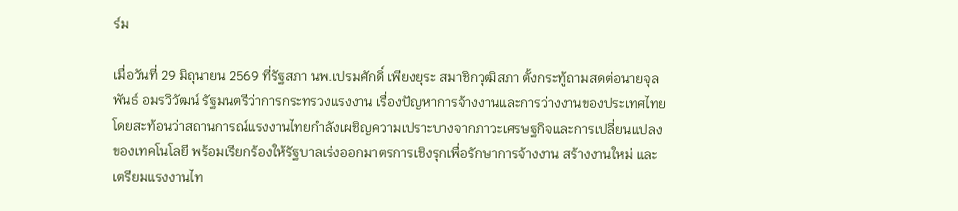ร์ม

เมื่อวันที่ 29 มิถุนายน 2569 ที่รัฐสภา นพ.เปรมศักดิ์ เพียงยุระ สมาชิกวุฒิสภา ตั้งกระทู้ถามสดต่อนายจุลพันธ์ อมรวิวัฒน์ รัฐมนตรีว่าการกระทรวงแรงงาน เรื่องปัญหาการจ้างงานและการว่างงานของประเทศไทย โดยสะท้อนว่าสถานการณ์แรงงานไทยกำลังเผชิญความเปราะบางจากภาวะเศรษฐกิจและการเปลี่ยนแปลงของเทคโนโลยี พร้อมเรียกร้องให้รัฐบาลเร่งออกมาตรการเชิงรุกเพื่อรักษาการจ้างงาน สร้างงานใหม่ และเตรียมแรงงานไท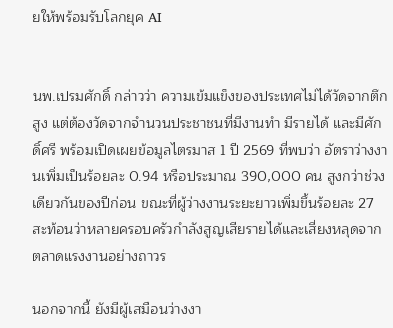ยให้พร้อมรับโลกยุค AI


นพ.เปรมศักดิ์ กล่าวว่า ความเข้มแข็งของประเทศไม่ได้วัดจากตึกสูง แต่ต้องวัดจากจำนวนประชาชนที่มีงานทำ มีรายได้ และมีศักดิ์ศรี พร้อมเปิดเผยข้อมูลไตรมาส 1 ปี 2569 ที่พบว่า อัตราว่างงานเพิ่มเป็นร้อยละ 0.94 หรือประมาณ 390,000 คน สูงกว่าช่วงเดียวกันของปีก่อน ขณะที่ผู้ว่างงานระยะยาวเพิ่มขึ้นร้อยละ 27 สะท้อนว่าหลายครอบครัวกำลังสูญเสียรายได้และเสี่ยงหลุดจากตลาดแรงงานอย่างถาวร

นอกจากนี้ ยังมีผู้เสมือนว่างงา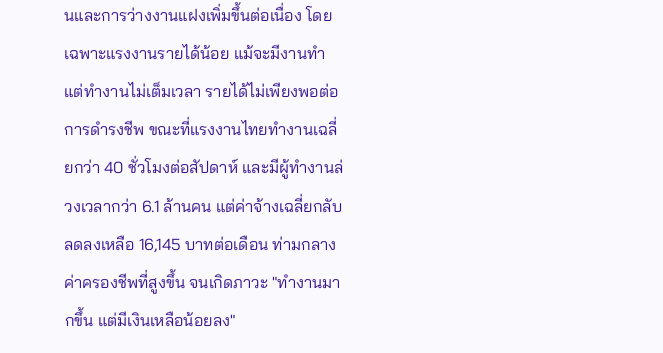นและการว่างงานแฝงเพิ่มขึ้นต่อเนื่อง โดยเฉพาะแรงงานรายได้น้อย แม้จะมีงานทำแต่ทำงานไม่เต็มเวลา รายได้ไม่เพียงพอต่อการดำรงชีพ ขณะที่แรงงานไทยทำงานเฉลี่ยกว่า 40 ชั่วโมงต่อสัปดาห์ และมีผู้ทำงานล่วงเวลากว่า 6.1 ล้านคน แต่ค่าจ้างเฉลี่ยกลับลดลงเหลือ 16,145 บาทต่อเดือน ท่ามกลางค่าครองชีพที่สูงขึ้น จนเกิดภาวะ "ทำงานมากขึ้น แต่มีเงินเหลือน้อยลง"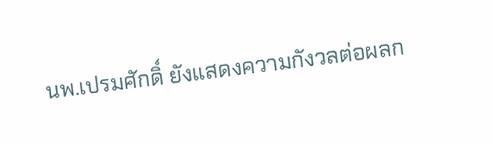นพ.เปรมศักดิ์ ยังแสดงความกังวลต่อผลก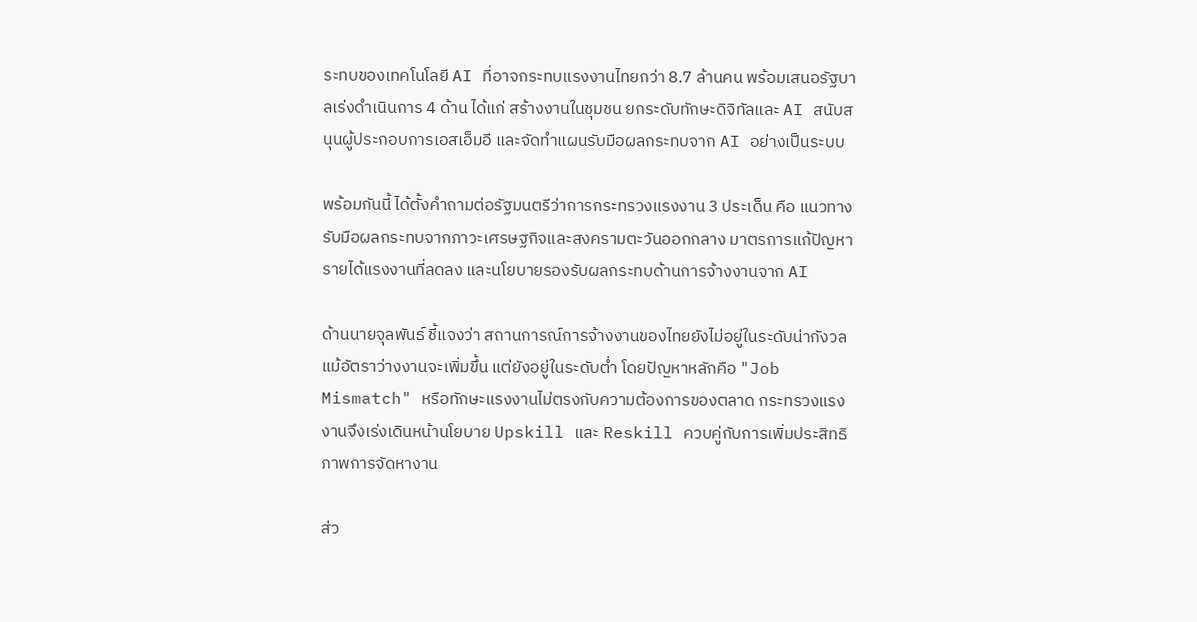ระทบของเทคโนโลยี AI ที่อาจกระทบแรงงานไทยกว่า 8.7 ล้านคน พร้อมเสนอรัฐบาลเร่งดำเนินการ 4 ด้าน ได้แก่ สร้างงานในชุมชน ยกระดับทักษะดิจิทัลและ AI สนับสนุนผู้ประกอบการเอสเอ็มอี และจัดทำแผนรับมือผลกระทบจาก AI อย่างเป็นระบบ

พร้อมกันนี้ ได้ตั้งคำถามต่อรัฐมนตรีว่าการกระทรวงแรงงาน 3 ประเด็น คือ แนวทางรับมือผลกระทบจากภาวะเศรษฐกิจและสงครามตะวันออกกลาง มาตรการแก้ปัญหารายได้แรงงานที่ลดลง และนโยบายรองรับผลกระทบด้านการจ้างงานจาก AI

ด้านนายจุลพันธ์ ชี้แจงว่า สถานการณ์การจ้างงานของไทยยังไม่อยู่ในระดับน่ากังวล แม้อัตราว่างงานจะเพิ่มขึ้น แต่ยังอยู่ในระดับต่ำ โดยปัญหาหลักคือ "Job Mismatch" หรือทักษะแรงงานไม่ตรงกับความต้องการของตลาด กระทรวงแรงงานจึงเร่งเดินหน้านโยบาย Upskill และ Reskill ควบคู่กับการเพิ่มประสิทธิภาพการจัดหางาน

ส่ว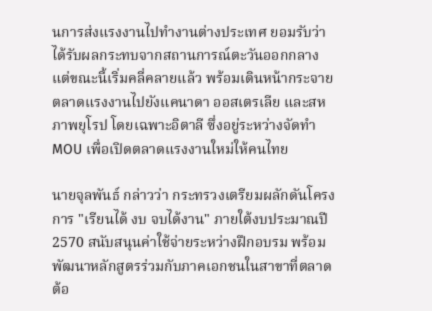นการส่งแรงงานไปทำงานต่างประเทศ ยอมรับว่าได้รับผลกระทบจากสถานการณ์ตะวันออกกลาง แต่ขณะนี้เริ่มคลี่คลายแล้ว พร้อมเดินหน้ากระจายตลาดแรงงานไปยังแคนาดา ออสเตรเลีย และสหภาพยุโรป โดยเฉพาะอิตาลี ซึ่งอยู่ระหว่างจัดทำ MOU เพื่อเปิดตลาดแรงงานใหม่ให้คนไทย

นายจุลพันธ์ กล่าวว่า กระทรวงเตรียมผลักดันโครงการ "เรียนได้ งบ จบได้งาน" ภายใต้งบประมาณปี 2570 สนับสนุนค่าใช้จ่ายระหว่างฝึกอบรม พร้อมพัฒนาหลักสูตรร่วมกับภาคเอกชนในสาขาที่ตลาดต้อ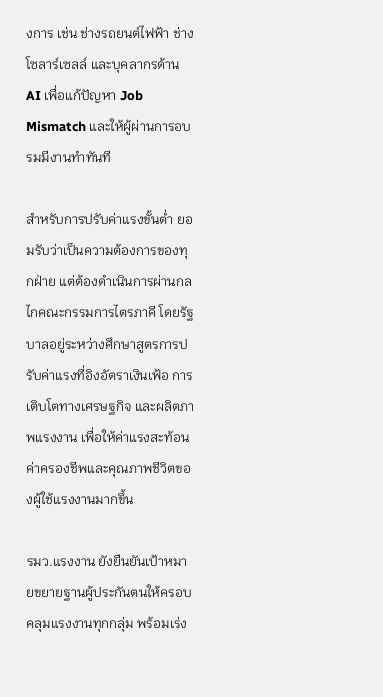งการ เช่น ช่างรถยนต์ไฟฟ้า ช่างโซลาร์เซลล์ และบุคลากรด้าน AI เพื่อแก้ปัญหา Job Mismatch และให้ผู้ผ่านการอบรมมีงานทำทันที

สำหรับการปรับค่าแรงขั้นต่ำ ยอมรับว่าเป็นความต้องการของทุกฝ่าย แต่ต้องดำเนินการผ่านกลไกคณะกรรมการไตรภาคี โดยรัฐบาลอยู่ระหว่างศึกษาสูตรการปรับค่าแรงที่อิงอัตราเงินเฟ้อ การเติบโตทางเศรษฐกิจ และผลิตภาพแรงงาน เพื่อให้ค่าแรงสะท้อนค่าครองชีพและคุณภาพชีวิตของผู้ใช้แรงงานมากขึ้น

รมว.แรงงาน ยังยืนยันเป้าหมายขยายฐานผู้ประกันตนให้ครอบคลุมแรงงานทุกกลุ่ม พร้อมเร่ง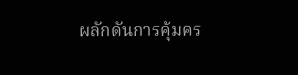ผลักดันการคุ้มคร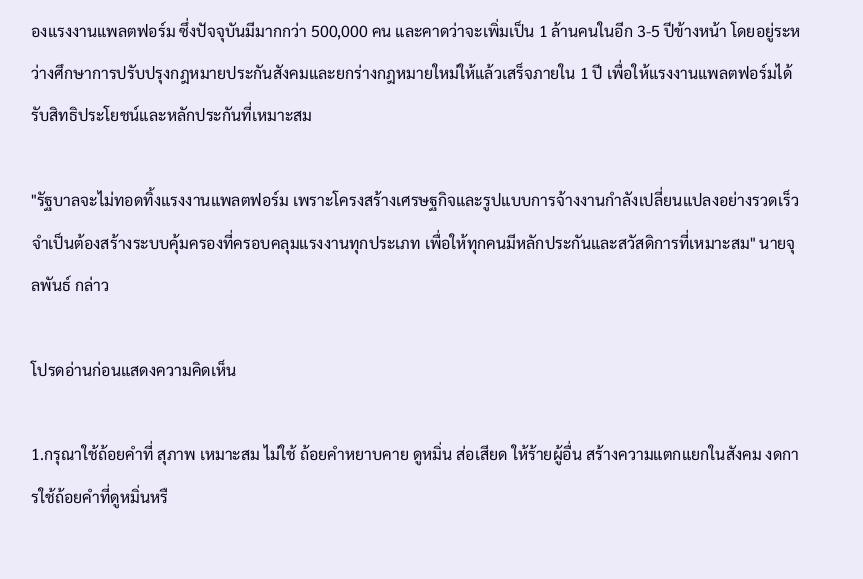องแรงงานแพลตฟอร์ม ซึ่งปัจจุบันมีมากกว่า 500,000 คน และคาดว่าจะเพิ่มเป็น 1 ล้านคนในอีก 3-5 ปีข้างหน้า โดยอยู่ระหว่างศึกษาการปรับปรุงกฎหมายประกันสังคมและยกร่างกฎหมายใหม่ให้แล้วเสร็จภายใน 1 ปี เพื่อให้แรงงานแพลตฟอร์มได้รับสิทธิประโยชน์และหลักประกันที่เหมาะสม

"รัฐบาลจะไม่ทอดทิ้งแรงงานแพลตฟอร์ม เพราะโครงสร้างเศรษฐกิจและรูปแบบการจ้างงานกำลังเปลี่ยนแปลงอย่างรวดเร็ว จำเป็นต้องสร้างระบบคุ้มครองที่ครอบคลุมแรงงานทุกประเภท เพื่อให้ทุกคนมีหลักประกันและสวัสดิการที่เหมาะสม" นายจุลพันธ์ กล่าว

โปรดอ่านก่อนแสดงความคิดเห็น

1.กรุณาใช้ถ้อยคำที่ สุภาพ เหมาะสม ไม่ใช้ ถ้อยคำหยาบคาย ดูหมิ่น ส่อเสียด ให้ร้ายผู้อื่น สร้างความแตกแยกในสังคม งดการใช้ถ้อยคำที่ดูหมิ่นหรื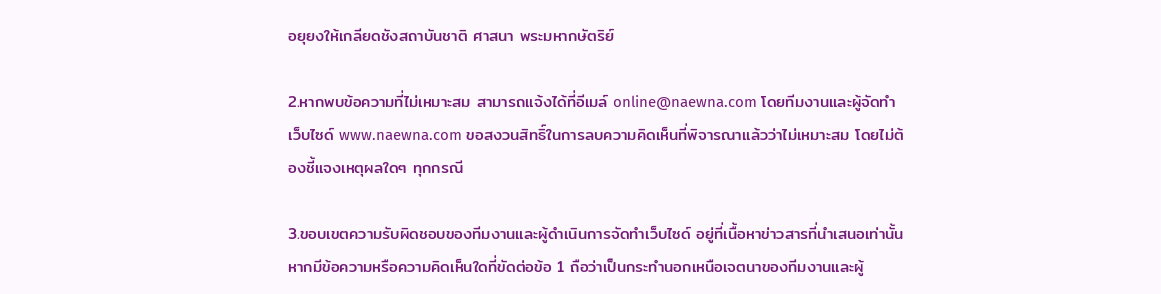อยุยงให้เกลียดชังสถาบันชาติ ศาสนา พระมหากษัตริย์

2.หากพบข้อความที่ไม่เหมาะสม สามารถแจ้งได้ที่อีเมล์ online@naewna.com โดยทีมงานและผู้จัดทำเว็บไซด์ www.naewna.com ขอสงวนสิทธิ์ในการลบความคิดเห็นที่พิจารณาแล้วว่าไม่เหมาะสม โดยไม่ต้องชี้แจงเหตุผลใดๆ ทุกกรณี

3.ขอบเขตความรับผิดชอบของทีมงานและผู้ดำเนินการจัดทำเว็บไซด์ อยู่ที่เนื้อหาข่าวสารที่นำเสนอเท่านั้น หากมีข้อความหรือความคิดเห็นใดที่ขัดต่อข้อ 1 ถือว่าเป็นกระทำนอกเหนือเจตนาของทีมงานและผู้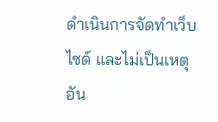ดำเนินการจัดทำเว็บไซด์ และไม่เป็นเหตุอัน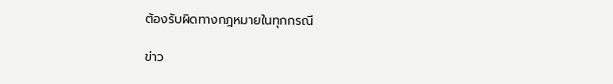ต้องรับผิดทางกฎหมายในทุกกรณี

ข่าว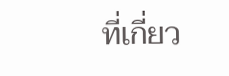ที่เกี่ยว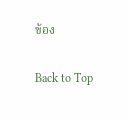ข้อง

Back to Top